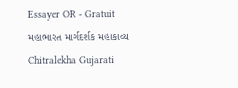Essayer OR - Gratuit
મહાભારત માર્ગદર્શક મહાકાવ્ય
Chitralekha Gujarati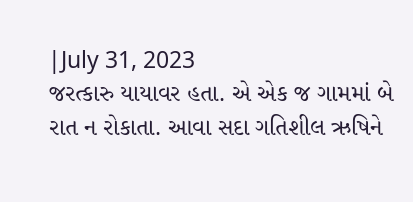|July 31, 2023
જરત્કારુ યાયાવર હતા. એ એક જ ગામમાં બે રાત ન રોકાતા. આવા સદા ગતિશીલ ઋષિને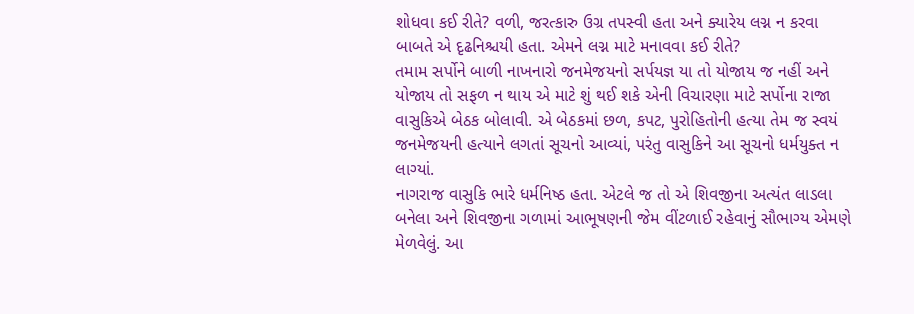શોધવા કઈ રીતે? વળી, જરત્કારુ ઉગ્ર તપસ્વી હતા અને ક્યારેય લગ્ન ન કરવા બાબતે એ દૃઢનિશ્ચયી હતા. એમને લગ્ન માટે મનાવવા કઈ રીતે?
તમામ સર્પોને બાળી નાખનારો જનમેજયનો સર્પયજ્ઞ યા તો યોજાય જ નહીં અને યોજાય તો સફળ ન થાય એ માટે શું થઈ શકે એની વિચારણા માટે સર્પોના રાજા વાસુકિએ બેઠક બોલાવી. એ બેઠકમાં છળ, કપટ, પુરોહિતોની હત્યા તેમ જ સ્વયં જનમેજયની હત્યાને લગતાં સૂચનો આવ્યાં, પરંતુ વાસુકિને આ સૂચનો ધર્મયુક્ત ન લાગ્યાં.
નાગરાજ વાસુકિ ભારે ધર્મનિષ્ઠ હતા. એટલે જ તો એ શિવજીના અત્યંત લાડલા બનેલા અને શિવજીના ગળામાં આભૂષણની જેમ વીંટળાઈ રહેવાનું સૌભાગ્ય એમણે મેળવેલું. આ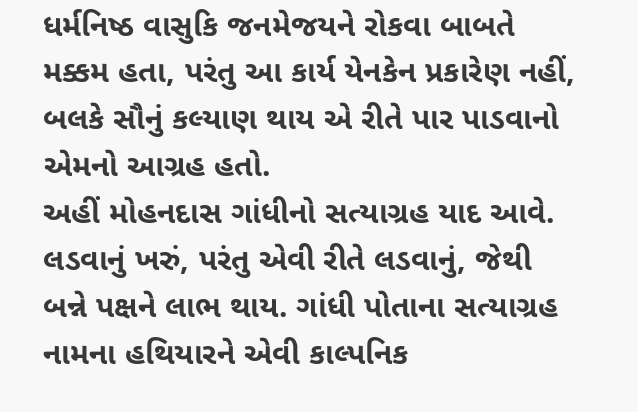ધર્મનિષ્ઠ વાસુકિ જનમેજયને રોકવા બાબતે મક્કમ હતા, પરંતુ આ કાર્ય યેનકેન પ્રકારેણ નહીં, બલકે સૌનું કલ્યાણ થાય એ રીતે પાર પાડવાનો એમનો આગ્રહ હતો.
અહીં મોહનદાસ ગાંધીનો સત્યાગ્રહ યાદ આવે. લડવાનું ખરું, પરંતુ એવી રીતે લડવાનું, જેથી બન્ને પક્ષને લાભ થાય. ગાંધી પોતાના સત્યાગ્રહ નામના હથિયારને એવી કાલ્પનિક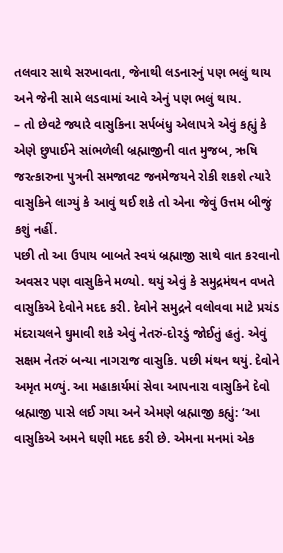તલવાર સાથે સરખાવતા, જેનાથી લડનારનું પણ ભલું થાય અને જેની સામે લડવામાં આવે એનું પણ ભલું થાય.
– તો છેવટે જ્યારે વાસુકિના સર્પબંધુ એલાપત્રે એવું કહ્યું કે એણે છુપાઈને સાંભળેલી બ્રહ્માજીની વાત મુજબ, ઋષિ જરત્કારુના પુત્રની સમજાવટ જનમેજયને રોકી શકશે ત્યારે વાસુકિને લાગ્યું કે આવું થઈ શકે તો એના જેવું ઉત્તમ બીજું કશું નહીં.
પછી તો આ ઉપાય બાબતે સ્વયં બ્રહ્માજી સાથે વાત કરવાનો અવસર પણ વાસુકિને મળ્યો. થયું એવું કે સમુદ્રમંથન વખતે વાસુકિએ દેવોને મદદ કરી. દેવોને સમુદ્રને વલોવવા માટે પ્રચંડ મંદરાચલને ઘુમાવી શકે એવું નેતરું-દોરડું જોઈતું હતું. એવું સક્ષમ નેતરું બન્યા નાગરાજ વાસુકિ. પછી મંથન થયું. દેવોને અમૃત મળ્યું. આ મહાકાર્યમાં સેવા આપનારા વાસુકિને દેવો બ્રહ્માજી પાસે લઈ ગયા અને એમણે બ્રહ્માજી કહ્યું: ‘આ વાસુકિએ અમને ઘણી મદદ કરી છે. એમના મનમાં એક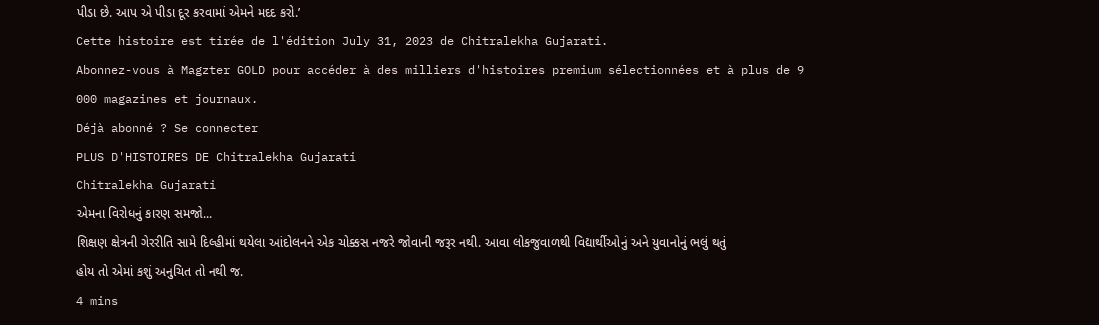પીડા છે. આપ એ પીડા દૂર કરવામાં એમને મદદ કરો.’
Cette histoire est tirée de l'édition July 31, 2023 de Chitralekha Gujarati.
Abonnez-vous à Magzter GOLD pour accéder à des milliers d'histoires premium sélectionnées et à plus de 9 000 magazines et journaux.
Déjà abonné ? Se connecter
PLUS D'HISTOIRES DE Chitralekha Gujarati
Chitralekha Gujarati
એમના વિરોધનું કારણ સમજો...
શિક્ષણ ક્ષેત્રની ગેરરીતિ સામે દિલ્હીમાં થયેલા આંદોલનને એક ચોક્કસ નજરે જોવાની જરૂર નથી. આવા લોકજુવાળથી વિદ્યાર્થીઓનું અને યુવાનોનું ભલું થતું હોય તો એમાં કશું અનુચિત તો નથી જ.
4 mins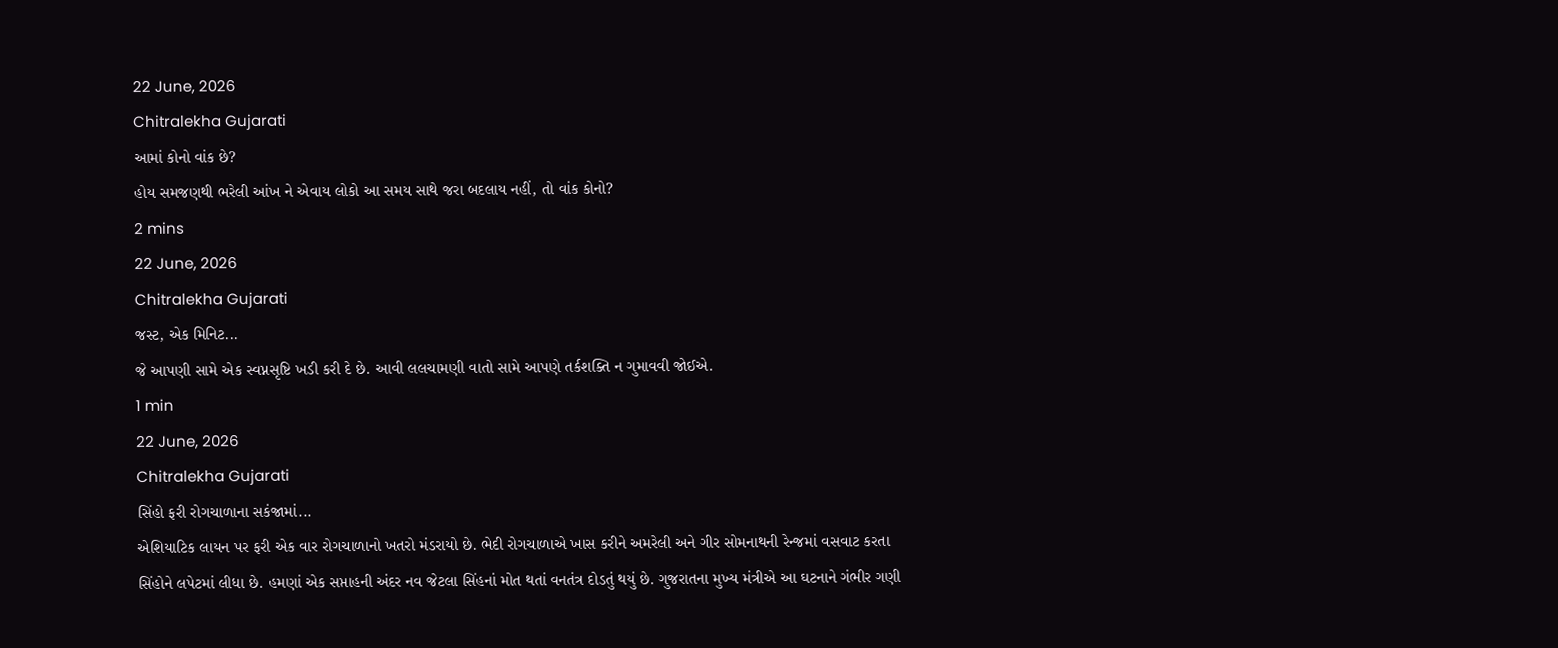22 June, 2026
Chitralekha Gujarati
આમાં કોનો વાંક છે?
હોય સમજણથી ભરેલી આંખ ને એવાય લોકો આ સમય સાથે જરા બદલાય નહીં, તો વાંક કોનો?
2 mins
22 June, 2026
Chitralekha Gujarati
જસ્ટ, એક મિનિટ...
જે આપણી સામે એક સ્વપ્નસૃષ્ટિ ખડી કરી દે છે. આવી લલચામણી વાતો સામે આપણે તર્કશક્તિ ન ગુમાવવી જોઈએ.
1 min
22 June, 2026
Chitralekha Gujarati
સિંહો ફરી રોગચાળાના સકંજામાં...
એશિયાટિક લાયન પર ફરી એક વાર રોગચાળાનો ખતરો મંડરાયો છે. ભેદી રોગચાળાએ ખાસ કરીને અમરેલી અને ગીર સોમનાથની રેન્જમાં વસવાટ કરતા સિંહોને લપેટમાં લીધા છે. હમણાં એક સપ્તાહની અંદર નવ જેટલા સિંહનાં મોત થતાં વનતંત્ર દોડતું થયું છે. ગુજરાતના મુખ્ય મંત્રીએ આ ઘટનાને ગંભીર ગણી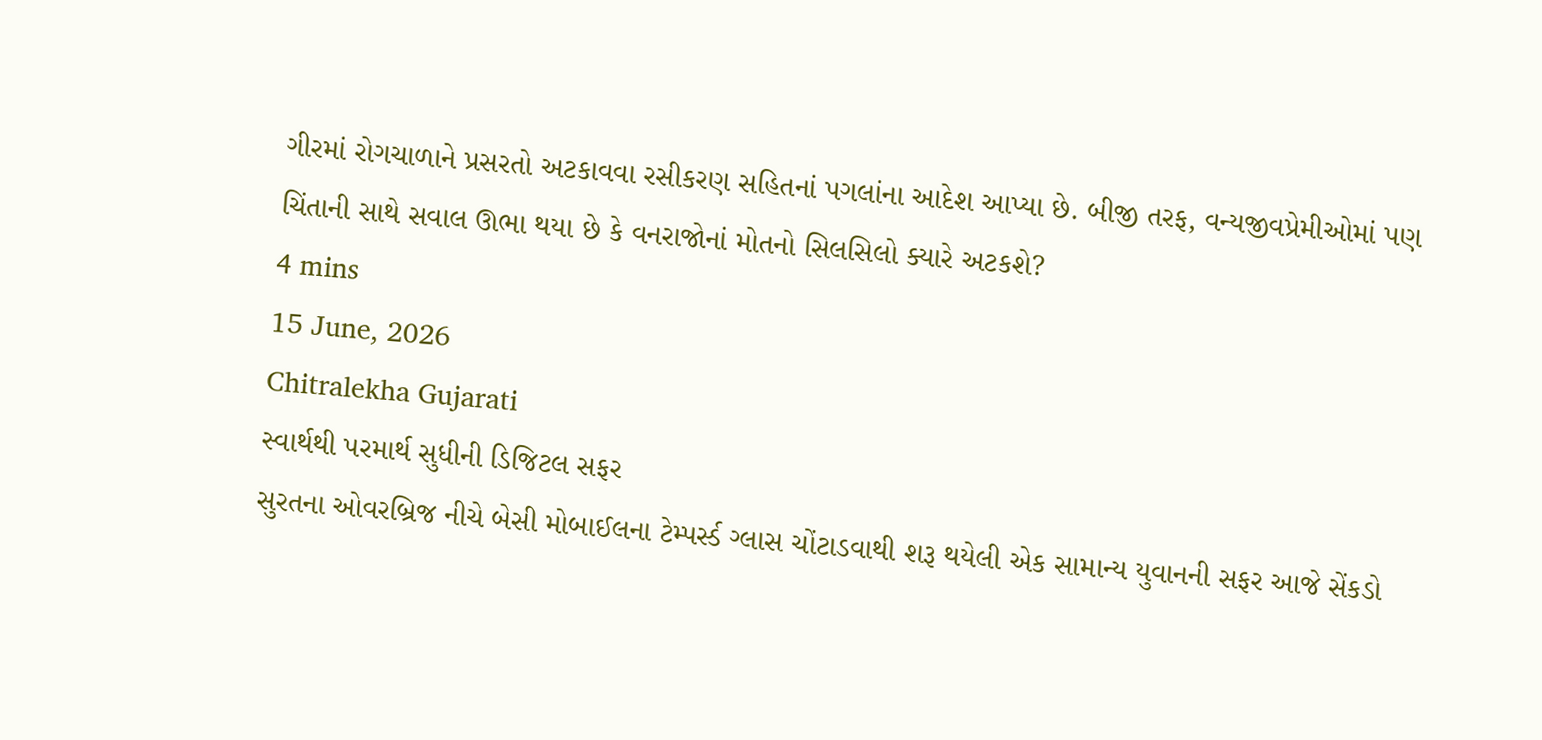ગીરમાં રોગચાળાને પ્રસરતો અટકાવવા રસીકરણ સહિતનાં પગલાંના આદેશ આપ્યા છે. બીજી તરફ, વન્યજીવપ્રેમીઓમાં પણ ચિંતાની સાથે સવાલ ઊભા થયા છે કે વનરાજોનાં મોતનો સિલસિલો ક્યારે અટકશે?
4 mins
15 June, 2026
Chitralekha Gujarati
સ્વાર્થથી પરમાર્થ સુધીની ડિજિટલ સફર
સુરતના ઓવરબ્રિજ નીચે બેસી મોબાઈલના ટેમ્પર્સ્ડ ગ્લાસ ચોંટાડવાથી શરૂ થયેલી એક સામાન્ય યુવાનની સફર આજે સેંકડો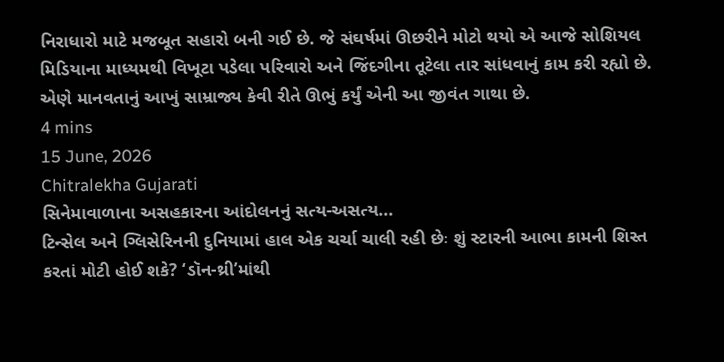નિરાધારો માટે મજબૂત સહારો બની ગઈ છે. જે સંઘર્ષમાં ઊછરીને મોટો થયો એ આજે સોશિયલ મિડિયાના માધ્યમથી વિખૂટા પડેલા પરિવારો અને જિંદગીના તૂટેલા તાર સાંધવાનું કામ કરી રહ્યો છે. એણે માનવતાનું આખું સામ્રાજ્ય કેવી રીતે ઊભું કર્યું એની આ જીવંત ગાથા છે.
4 mins
15 June, 2026
Chitralekha Gujarati
સિનેમાવાળાના અસહકારના આંદોલનનું સત્ય-અસત્ય...
ટિન્સેલ અને ગ્લિસેરિનની દુનિયામાં હાલ એક ચર્ચા ચાલી રહી છેઃ શું સ્ટારની આભા કામની શિસ્ત કરતાં મોટી હોઈ શકે? ‘ડૉન-થ્રી’માંથી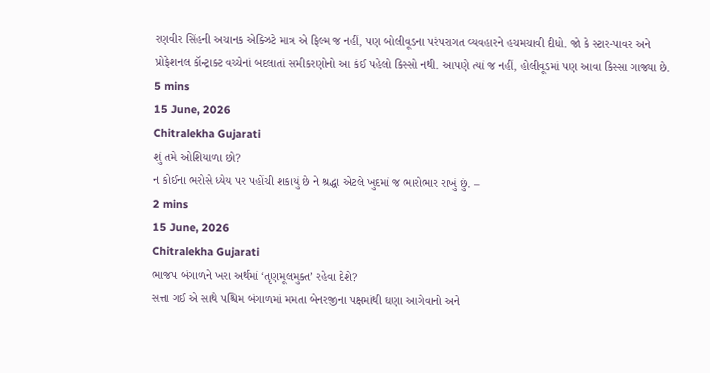રણવીર સિંહની અચાનક એક્ઝિટે માત્ર એ ફિલ્મ જ નહીં, પણ બોલીવૂડના પરંપરાગત વ્યવહારને હચમચાવી દીધો. જો કે સ્ટાર-પાવર અને પ્રોફેશનલ કૉન્ટ્રાક્ટ વચ્ચેનાં બદલાતાં સમીકરણોનો આ કંઈ પહેલો કિસ્સો નથી. આપણે ત્યાં જ નહીં, હોલીવૂડમાં પણ આવા કિસ્સા ગાજ્યા છે.
5 mins
15 June, 2026
Chitralekha Gujarati
શું તમે ઓશિયાળા છો?
ન કોઈના ભરોસે ધ્યેય પર પહોંચી શકાયું છે ને શ્રદ્ધા એટલે ખુદમાં જ ભારોભાર રાખું છું. –
2 mins
15 June, 2026
Chitralekha Gujarati
ભાજપ બંગાળને ખરા અર્થમાં ‘તૃણમૂલમુક્ત’ રહેવા દેશે?
સત્તા ગઈ એ સાથે પશ્ચિમ બંગાળમાં મમતા બેનરજીના પક્ષમાંથી ઘણા આગેવાનો અને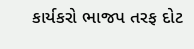કાર્યકરો ભાજપ તરફ દોટ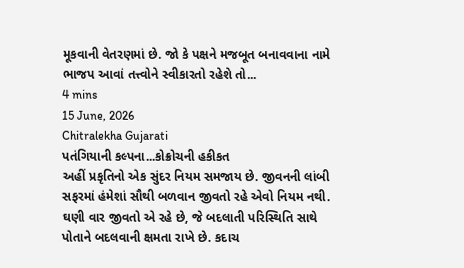મૂકવાની વેતરણમાં છે. જો કે પક્ષને મજબૂત બનાવવાના નામે ભાજપ આવાં તત્ત્વોને સ્વીકારતો રહેશે તો...
4 mins
15 June, 2026
Chitralekha Gujarati
પતંગિયાની કલ્પના...કોક્રોચની હકીકત
અહીં પ્રકૃતિનો એક સુંદર નિયમ સમજાય છે. જીવનની લાંબી સફરમાં હંમેશાં સૌથી બળવાન જીવતો રહે એવો નિયમ નથી. ઘણી વાર જીવતો એ રહે છે, જે બદલાતી પરિસ્થિતિ સાથે પોતાને બદલવાની ક્ષમતા રાખે છે. કદાચ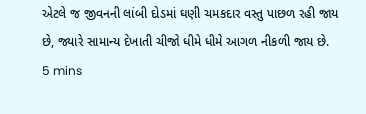એટલે જ જીવનની લાંબી દોડમાં ઘણી ચમકદાર વસ્તુ પાછળ રહી જાય છે, જ્યારે સામાન્ય દેખાતી ચીજો ધીમે ધીમે આગળ નીકળી જાય છે.
5 mins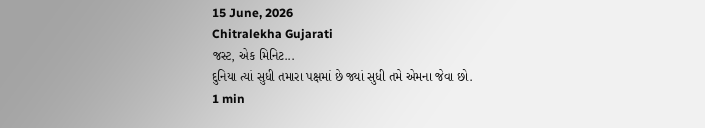15 June, 2026
Chitralekha Gujarati
જસ્ટ, એક મિનિટ...
દુનિયા ત્યાં સુધી તમારા પક્ષમાં છે જ્યાં સુધી તમે એમના જેવા છો.
1 min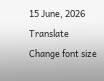15 June, 2026
Translate
Change font size